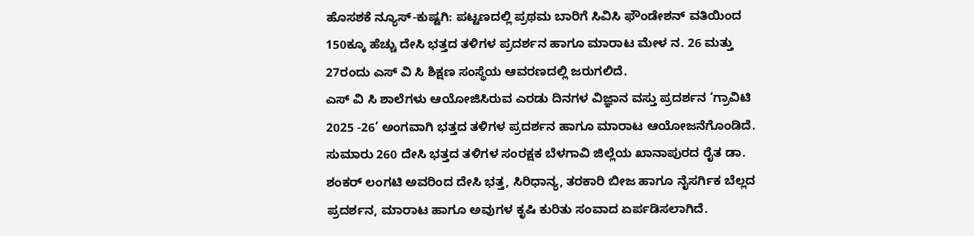ಹೊಸಶಕೆ ನ್ಯೂಸ್-ಕುಷ್ಟಗಿ: ಪಟ್ಟಣದಲ್ಲಿ ಪ್ರಥಮ ಬಾರಿಗೆ ಸಿವಿಸಿ ಫೌಂಡೇಶನ್ ವತಿಯಿಂದ 150ಕ್ಕೂ ಹೆಚ್ಚು ದೇಸಿ ಭತ್ತದ ತಳಿಗಳ ಪ್ರದರ್ಶನ ಹಾಗೂ ಮಾರಾಟ ಮೇಳ ನ. 26 ಮತ್ತು 27ರಂದು ಎಸ್ ವಿ ಸಿ ಶಿಕ್ಷಣ ಸಂಸ್ಥೆಯ ಆವರಣದಲ್ಲಿ ಜರುಗಲಿದೆ.
ಎಸ್ ವಿ ಸಿ ಶಾಲೆಗಳು ಆಯೋಜಿಸಿರುವ ಎರಡು ದಿನಗಳ ವಿಜ್ಞಾನ ವಸ್ತು ಪ್ರದರ್ಶನ ‘ಗ್ರಾವಿಟಿ 2025 -26’ ಅಂಗವಾಗಿ ಭತ್ತದ ತಳಿಗಳ ಪ್ರದರ್ಶನ ಹಾಗೂ ಮಾರಾಟ ಆಯೋಜನೆಗೊಂಡಿದೆ. ಸುಮಾರು 260 ದೇಸಿ ಭತ್ತದ ತಳಿಗಳ ಸಂರಕ್ಷಕ ಬೆಳಗಾವಿ ಜಿಲ್ಲೆಯ ಖಾನಾಪುರದ ರೈತ ಡಾ. ಶಂಕರ್ ಲಂಗಟಿ ಅವರಿಂದ ದೇಸಿ ಭತ್ತ, ಸಿರಿಧಾನ್ಯ, ತರಕಾರಿ ಬೀಜ ಹಾಗೂ ನೈಸರ್ಗಿಕ ಬೆಲ್ಲದ ಪ್ರದರ್ಶನ, ಮಾರಾಟ ಹಾಗೂ ಅವುಗಳ ಕೃಷಿ ಕುರಿತು ಸಂವಾದ ಏರ್ಪಡಿಸಲಾಗಿದೆ.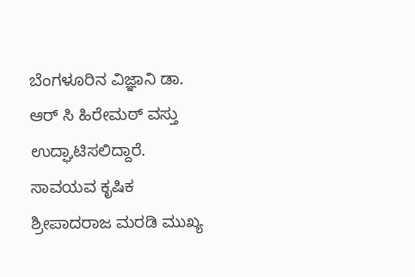ಬೆಂಗಳೂರಿನ ವಿಜ್ಞಾನಿ ಡಾ. ಆರ್ ಸಿ ಹಿರೇಮಠ್ ವಸ್ತು ಉದ್ಘಾಟಿಸಲಿದ್ದಾರೆ. ಸಾವಯವ ಕೃಷಿಕ ಶ್ರೀಪಾದರಾಜ ಮರಡಿ ಮುಖ್ಯ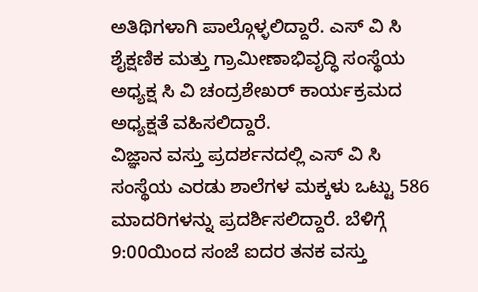ಅತಿಥಿಗಳಾಗಿ ಪಾಲ್ಗೊಳ್ಳಲಿದ್ದಾರೆ. ಎಸ್ ವಿ ಸಿ ಶೈಕ್ಷಣಿಕ ಮತ್ತು ಗ್ರಾಮೀಣಾಭಿವೃದ್ಧಿ ಸಂಸ್ಥೆಯ ಅಧ್ಯಕ್ಷ ಸಿ ವಿ ಚಂದ್ರಶೇಖರ್ ಕಾರ್ಯಕ್ರಮದ ಅಧ್ಯಕ್ಷತೆ ವಹಿಸಲಿದ್ದಾರೆ.
ವಿಜ್ಞಾನ ವಸ್ತು ಪ್ರದರ್ಶನದಲ್ಲಿ ಎಸ್ ವಿ ಸಿ ಸಂಸ್ಥೆಯ ಎರಡು ಶಾಲೆಗಳ ಮಕ್ಕಳು ಒಟ್ಟು 586 ಮಾದರಿಗಳನ್ನು ಪ್ರದರ್ಶಿಸಲಿದ್ದಾರೆ. ಬೆಳಿಗ್ಗೆ 9:00ಯಿಂದ ಸಂಜೆ ಐದರ ತನಕ ವಸ್ತು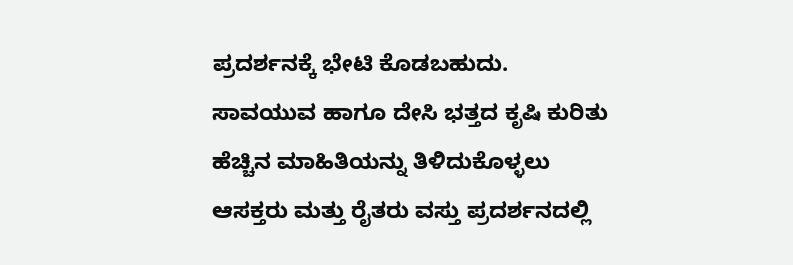ಪ್ರದರ್ಶನಕ್ಕೆ ಭೇಟಿ ಕೊಡಬಹುದು. ಸಾವಯುವ ಹಾಗೂ ದೇಸಿ ಭತ್ತದ ಕೃಷಿ ಕುರಿತು ಹೆಚ್ಚಿನ ಮಾಹಿತಿಯನ್ನು ತಿಳಿದುಕೊಳ್ಳಲು ಆಸಕ್ತರು ಮತ್ತು ರೈತರು ವಸ್ತು ಪ್ರದರ್ಶನದಲ್ಲಿ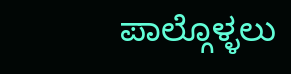ಪಾಲ್ಗೊಳ್ಳಲು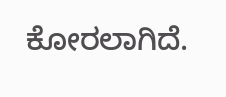ಕೋರಲಾಗಿದೆ.